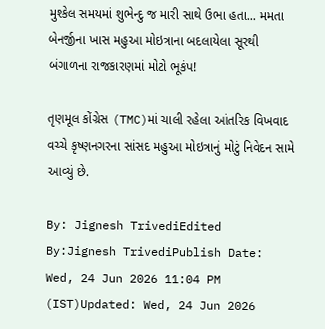મુશ્કેલ સમયમાં શુભેન્દુ જ મારી સાથે ઉભા હતા... મમતા બેનર્જીના ખાસ મહુઆ મોઇત્રાના બદલાયેલા સૂરથી બંગાળના રાજકારણમાં મોટો ભૂકંપ!

તૃણમૂલ કોંગ્રેસ (TMC)માં ચાલી રહેલા આંતરિક વિખવાદ વચ્ચે કૃષ્ણનગરના સાંસદ મહુઆ મોઇત્રાનું મોટું નિવેદન સામે આવ્યું છે.

By: Jignesh TrivediEdited By:Jignesh TrivediPublish Date: Wed, 24 Jun 2026 11:04 PM (IST)Updated: Wed, 24 Jun 2026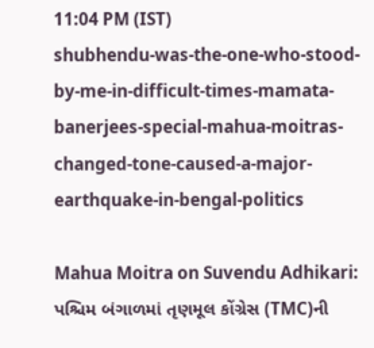11:04 PM (IST)
shubhendu-was-the-one-who-stood-by-me-in-difficult-times-mamata-banerjees-special-mahua-moitras-changed-tone-caused-a-major-earthquake-in-bengal-politics

Mahua Moitra on Suvendu Adhikari: પશ્ચિમ બંગાળમાં તૃણમૂલ કોંગ્રેસ (TMC)ની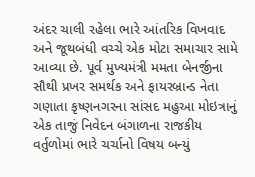અંદર ચાલી રહેલા ભારે આંતરિક વિખવાદ અને જૂથબંધી વચ્ચે એક મોટા સમાચાર સામે આવ્યા છે. પૂર્વ મુખ્યમંત્રી મમતા બેનર્જીના સૌથી પ્રખર સમર્થક અને ફાયરબ્રાન્ડ નેતા ગણાતા કૃષ્ણનગરના સાંસદ મહુઆ મોઇત્રાનું એક તાજું નિવેદન બંગાળના રાજકીય વર્તુળોમાં ભારે ચર્ચાનો વિષય બન્યું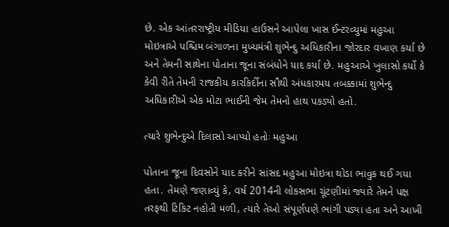છે. એક આંતરરાષ્ટ્રીય મીડિયા હાઉસને આપેલા ખાસ ઈન્ટરવ્યુમાં મહુઆ મોઇત્રાએ પશ્ચિમ બંગાળના મુખ્યમંત્રી શુભેન્દુ અધિકારીના જોરદાર વખાણ કર્યા છે અને તેમની સાથેના પોતાના જૂના સંબંધોને યાદ કર્યા છે. મહુઆએ ખુલાસો કર્યો કે કેવી રીતે તેમની રાજકીય કારકિર્દીના સૌથી અંધકારમય તબક્કામાં શુભેન્દુ અધિકારીએ એક મોટા ભાઈની જેમ તેમનો હાથ પકડ્યો હતો.

ત્યારે શુભેન્દુએ દિલાસો આપ્યો હતોઃ મહુઆ

પોતાના જૂના દિવસોને યાદ કરીને સાંસદ મહુઆ મોઇત્રા થોડા ભાવુક થઈ ગયા હતા. તેમણે જણાવ્યું કે, વર્ષ 2014ની લોકસભા ચૂંટણીમાં જ્યારે તેમને પક્ષ તરફથી ટિકિટ નહોતી મળી, ત્યારે તેઓ સંપૂર્ણપણે ભાંગી પડ્યા હતા અને આખી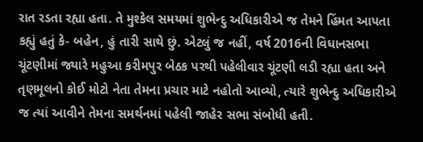રાત રડતા રહ્યા હતા. તે મુશ્કેલ સમયમાં શુભેન્દુ અધિકારીએ જ તેમને હિંમત આપતા કહ્યું હતું કે- બહેન, હું તારી સાથે છું. એટલું જ નહીં, વર્ષ 2016ની વિધાનસભા ચૂંટણીમાં જ્યારે મહુઆ કરીમપુર બેઠક પરથી પહેલીવાર ચૂંટણી લડી રહ્યા હતા અને તૃણમૂલનો કોઈ મોટો નેતા તેમના પ્રચાર માટે નહોતો આવ્યો, ત્યારે શુભેન્દુ અધિકારીએ જ ત્યાં આવીને તેમના સમર્થનમાં પહેલી જાહેર સભા સંબોધી હતી.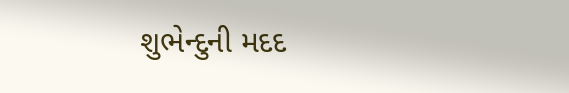શુભેન્દુની મદદ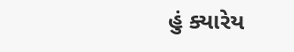હું ક્યારેય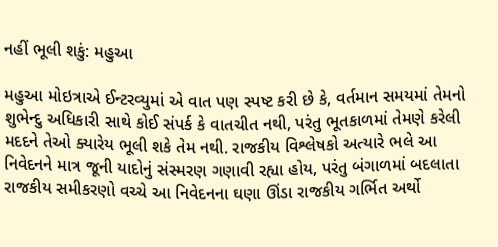નહીં ભૂલી શકું: મહુઆ

મહુઆ મોઇત્રાએ ઈન્ટરવ્યુમાં એ વાત પણ સ્પષ્ટ કરી છે કે, વર્તમાન સમયમાં તેમનો શુભેન્દુ અધિકારી સાથે કોઈ સંપર્ક કે વાતચીત નથી, પરંતુ ભૂતકાળમાં તેમણે કરેલી મદદને તેઓ ક્યારેય ભૂલી શકે તેમ નથી. રાજકીય વિશ્લેષકો અત્યારે ભલે આ નિવેદનને માત્ર જૂની યાદોનું સંસ્મરણ ગણાવી રહ્યા હોય, પરંતુ બંગાળમાં બદલાતા રાજકીય સમીકરણો વચ્ચે આ નિવેદનના ઘણા ઊંડા રાજકીય ગર્ભિત અર્થો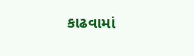કાઢવામાં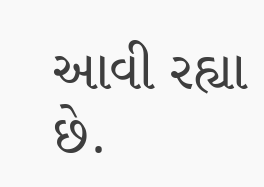આવી રહ્યા છે.